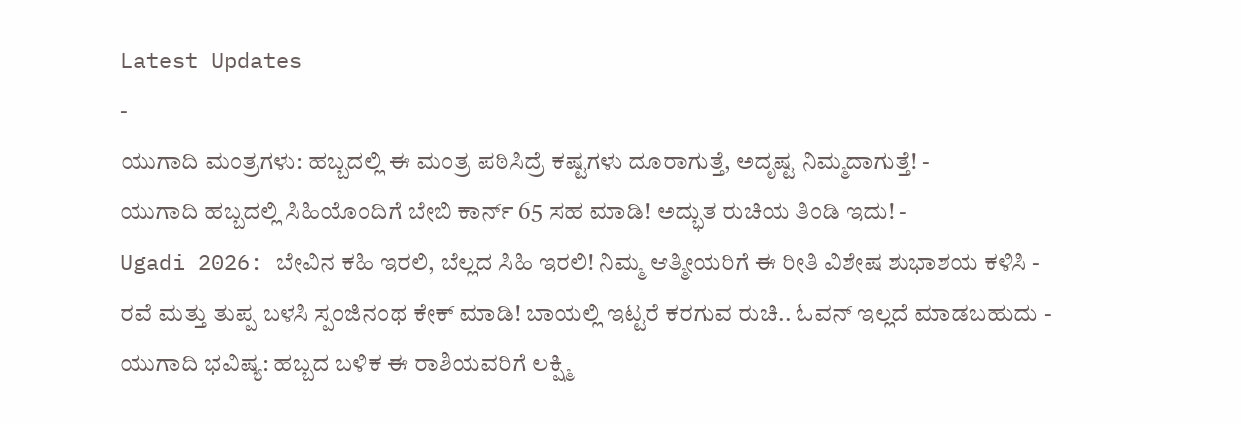Latest Updates
-
ಯುಗಾದಿ ಮಂತ್ರಗಳು: ಹಬ್ಬದಲ್ಲಿ ಈ ಮಂತ್ರ ಪಠಿಸಿದ್ರೆ ಕಷ್ಟಗಳು ದೂರಾಗುತ್ತೆ, ಅದೃಷ್ಟ ನಿಮ್ಮದಾಗುತ್ತೆ! -
ಯುಗಾದಿ ಹಬ್ಬದಲ್ಲಿ ಸಿಹಿಯೊಂದಿಗೆ ಬೇಬಿ ಕಾರ್ನ್ 65 ಸಹ ಮಾಡಿ! ಅದ್ಭುತ ರುಚಿಯ ತಿಂಡಿ ಇದು! -
Ugadi 2026: ಬೇವಿನ ಕಹಿ ಇರಲಿ, ಬೆಲ್ಲದ ಸಿಹಿ ಇರಲಿ! ನಿಮ್ಮ ಆತ್ಮೀಯರಿಗೆ ಈ ರೀತಿ ವಿಶೇಷ ಶುಭಾಶಯ ಕಳಿಸಿ -
ರವೆ ಮತ್ತು ತುಪ್ಪ ಬಳಸಿ ಸ್ಪಂಜಿನಂಥ ಕೇಕ್ ಮಾಡಿ! ಬಾಯಲ್ಲಿ ಇಟ್ಟರೆ ಕರಗುವ ರುಚಿ.. ಓವನ್ ಇಲ್ಲದೆ ಮಾಡಬಹುದು -
ಯುಗಾದಿ ಭವಿಷ್ಯ: ಹಬ್ಬದ ಬಳಿಕ ಈ ರಾಶಿಯವರಿಗೆ ಲಕ್ಷ್ಮಿ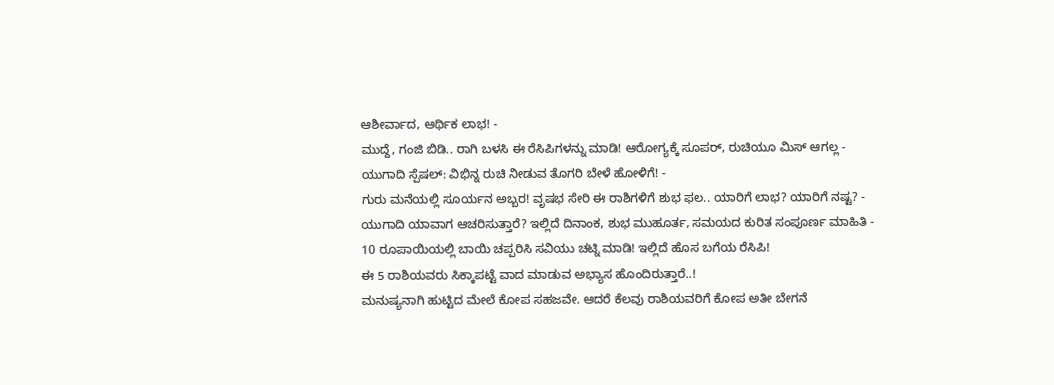ಆಶೀರ್ವಾದ, ಆರ್ಥಿಕ ಲಾಭ! -
ಮುದ್ದೆ, ಗಂಜಿ ಬಿಡಿ.. ರಾಗಿ ಬಳಸಿ ಈ ರೆಸಿಪಿಗಳನ್ನು ಮಾಡಿ! ಆರೋಗ್ಯಕ್ಕೆ ಸೂಪರ್, ರುಚಿಯೂ ಮಿಸ್ ಆಗಲ್ಲ -
ಯುಗಾದಿ ಸ್ಪೆಷಲ್: ವಿಭಿನ್ನ ರುಚಿ ನೀಡುವ ತೊಗರಿ ಬೇಳೆ ಹೋಳಿಗೆ! -
ಗುರು ಮನೆಯಲ್ಲಿ ಸೂರ್ಯನ ಅಬ್ಬರ! ವೃಷಭ ಸೇರಿ ಈ ರಾಶಿಗಳಿಗೆ ಶುಭ ಫಲ.. ಯಾರಿಗೆ ಲಾಭ? ಯಾರಿಗೆ ನಷ್ಟ? -
ಯುಗಾದಿ ಯಾವಾಗ ಆಚರಿಸುತ್ತಾರೆ? ಇಲ್ಲಿದೆ ದಿನಾಂಕ, ಶುಭ ಮುಹೂರ್ತ, ಸಮಯದ ಕುರಿತ ಸಂಪೂರ್ಣ ಮಾಹಿತಿ -
10 ರೂಪಾಯಿಯಲ್ಲಿ ಬಾಯಿ ಚಪ್ಪರಿಸಿ ಸವಿಯು ಚಟ್ನಿ ಮಾಡಿ! ಇಲ್ಲಿದೆ ಹೊಸ ಬಗೆಯ ರೆಸಿಪಿ!
ಈ 5 ರಾಶಿಯವರು ಸಿಕ್ಕಾಪಟ್ಟೆ ವಾದ ಮಾಡುವ ಅಭ್ಯಾಸ ಹೊಂದಿರುತ್ತಾರೆ..!
ಮನುಷ್ಯನಾಗಿ ಹುಟ್ಟಿದ ಮೇಲೆ ಕೋಪ ಸಹಜವೇ. ಆದರೆ ಕೆಲವು ರಾಶಿಯವರಿಗೆ ಕೋಪ ಅತೀ ಬೇಗನೆ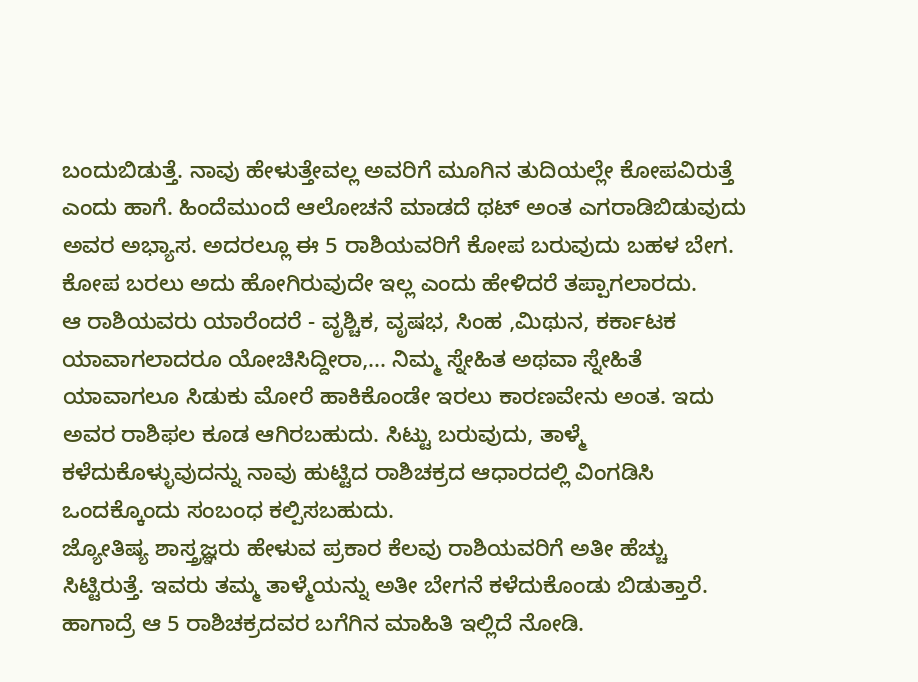ಬಂದುಬಿಡುತ್ತೆ. ನಾವು ಹೇಳುತ್ತೇವಲ್ಲ ಅವರಿಗೆ ಮೂಗಿನ ತುದಿಯಲ್ಲೇ ಕೋಪವಿರುತ್ತೆ ಎಂದು ಹಾಗೆ. ಹಿಂದೆಮುಂದೆ ಆಲೋಚನೆ ಮಾಡದೆ ಥಟ್ ಅಂತ ಎಗರಾಡಿಬಿಡುವುದು ಅವರ ಅಭ್ಯಾಸ. ಅದರಲ್ಲೂ ಈ 5 ರಾಶಿಯವರಿಗೆ ಕೋಪ ಬರುವುದು ಬಹಳ ಬೇಗ. ಕೋಪ ಬರಲು ಅದು ಹೋಗಿರುವುದೇ ಇಲ್ಲ ಎಂದು ಹೇಳಿದರೆ ತಪ್ಪಾಗಲಾರದು.
ಆ ರಾಶಿಯವರು ಯಾರೆಂದರೆ - ವೃಶ್ಚಿಕ, ವೃಷಭ, ಸಿಂಹ ,ಮಿಥುನ, ಕರ್ಕಾಟಕ
ಯಾವಾಗಲಾದರೂ ಯೋಚಿಸಿದ್ದೀರಾ,... ನಿಮ್ಮ ಸ್ನೇಹಿತ ಅಥವಾ ಸ್ನೇಹಿತೆ ಯಾವಾಗಲೂ ಸಿಡುಕು ಮೋರೆ ಹಾಕಿಕೊಂಡೇ ಇರಲು ಕಾರಣವೇನು ಅಂತ. ಇದು ಅವರ ರಾಶಿಫಲ ಕೂಡ ಆಗಿರಬಹುದು. ಸಿಟ್ಟು ಬರುವುದು, ತಾಳ್ಮೆ ಕಳೆದುಕೊಳ್ಳುವುದನ್ನು ನಾವು ಹುಟ್ಟಿದ ರಾಶಿಚಕ್ರದ ಆಧಾರದಲ್ಲಿ ವಿಂಗಡಿಸಿ ಒಂದಕ್ಕೊಂದು ಸಂಬಂಧ ಕಲ್ಪಿಸಬಹುದು.
ಜ್ಯೋತಿಷ್ಯ ಶಾಸ್ತ್ರಜ್ಞರು ಹೇಳುವ ಪ್ರಕಾರ ಕೆಲವು ರಾಶಿಯವರಿಗೆ ಅತೀ ಹೆಚ್ಚು ಸಿಟ್ಟಿರುತ್ತೆ. ಇವರು ತಮ್ಮ ತಾಳ್ಮೆಯನ್ನು ಅತೀ ಬೇಗನೆ ಕಳೆದುಕೊಂಡು ಬಿಡುತ್ತಾರೆ. ಹಾಗಾದ್ರೆ ಆ 5 ರಾಶಿಚಕ್ರದವರ ಬಗೆಗಿನ ಮಾಹಿತಿ ಇಲ್ಲಿದೆ ನೋಡಿ.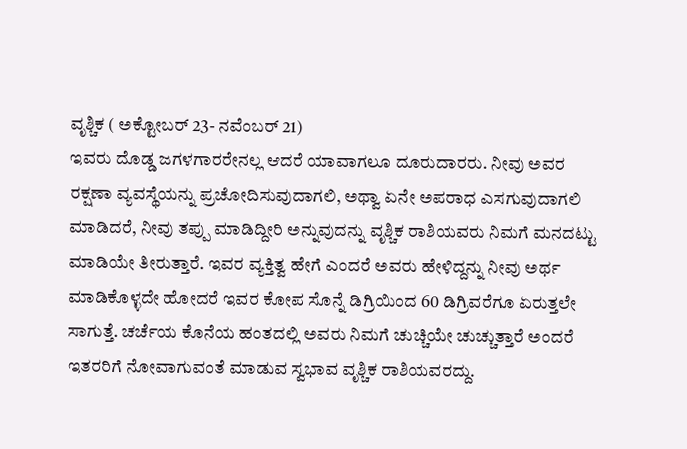ವೃಶ್ಚಿಕ ( ಅಕ್ಟೋಬರ್ 23- ನವೆಂಬರ್ 21)
ಇವರು ದೊಡ್ಡ ಜಗಳಗಾರರೇನಲ್ಲ ಆದರೆ ಯಾವಾಗಲೂ ದೂರುದಾರರು. ನೀವು ಅವರ ರಕ್ಷಣಾ ವ್ಯವಸ್ಥೆಯನ್ನು ಪ್ರಚೋದಿಸುವುದಾಗಲಿ, ಅಥ್ವಾ ಏನೇ ಅಪರಾಧ ಎಸಗುವುದಾಗಲಿ ಮಾಡಿದರೆ, ನೀವು ತಪ್ಪು ಮಾಡಿದ್ದೀರಿ ಅನ್ನುವುದನ್ನು ವೃಶ್ಚಿಕ ರಾಶಿಯವರು ನಿಮಗೆ ಮನದಟ್ಟು ಮಾಡಿಯೇ ತೀರುತ್ತಾರೆ. ಇವರ ವ್ಯಕ್ತಿತ್ವ ಹೇಗೆ ಎಂದರೆ ಅವರು ಹೇಳಿದ್ದನ್ನು ನೀವು ಅರ್ಥ ಮಾಡಿಕೊಳ್ಳದೇ ಹೋದರೆ ಇವರ ಕೋಪ ಸೊನ್ನೆ ಡಿಗ್ರಿಯಿಂದ 60 ಡಿಗ್ರಿವರೆಗೂ ಏರುತ್ತಲೇ ಸಾಗುತ್ತೆ. ಚರ್ಚೆಯ ಕೊನೆಯ ಹಂತದಲ್ಲಿ ಅವರು ನಿಮಗೆ ಚುಚ್ಚಿಯೇ ಚುಚ್ಚುತ್ತಾರೆ ಅಂದರೆ ಇತರರಿಗೆ ನೋವಾಗುವಂತೆ ಮಾಡುವ ಸ್ವಭಾವ ವೃಶ್ಚಿಕ ರಾಶಿಯವರದ್ದು.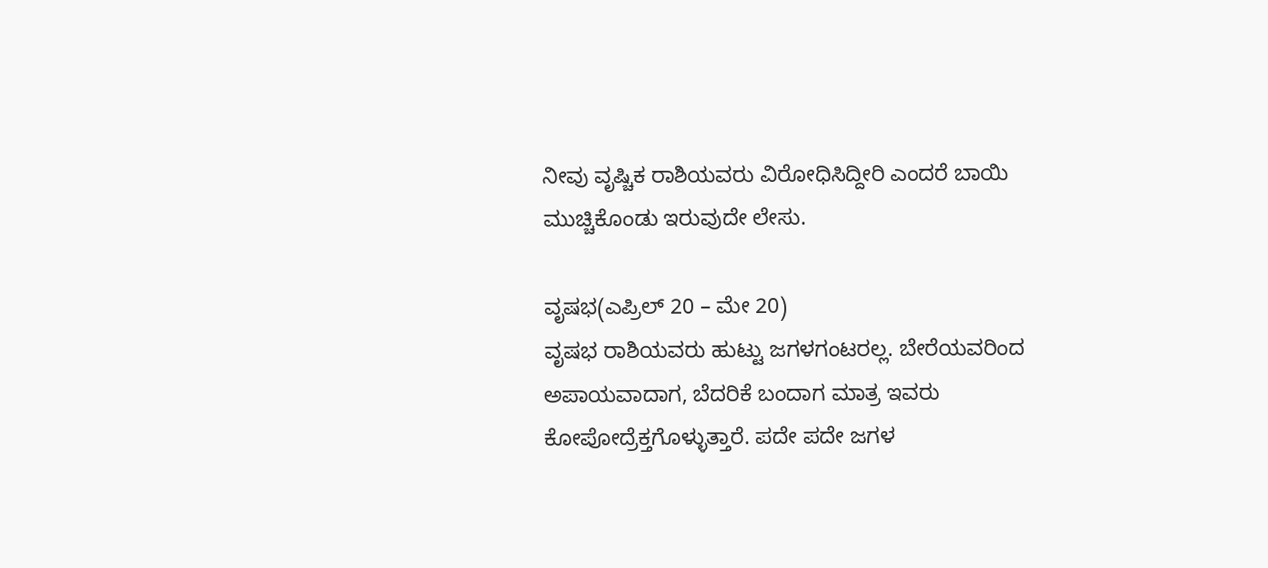ನೀವು ವೃಷ್ಚಿಕ ರಾಶಿಯವರು ವಿರೋಧಿಸಿದ್ದೀರಿ ಎಂದರೆ ಬಾಯಿ ಮುಚ್ಚಿಕೊಂಡು ಇರುವುದೇ ಲೇಸು.

ವೃಷಭ(ಎಪ್ರಿಲ್ 20 – ಮೇ 20)
ವೃಷಭ ರಾಶಿಯವರು ಹುಟ್ಟು ಜಗಳಗಂಟರಲ್ಲ. ಬೇರೆಯವರಿಂದ ಅಪಾಯವಾದಾಗ, ಬೆದರಿಕೆ ಬಂದಾಗ ಮಾತ್ರ ಇವರು ಕೋಪೋದ್ರೆಕ್ತಗೊಳ್ಳುತ್ತಾರೆ. ಪದೇ ಪದೇ ಜಗಳ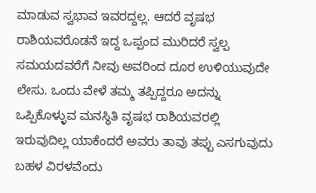ಮಾಡುವ ಸ್ವಭಾವ ಇವರದ್ದಲ್ಲ. ಆದರೆ ವೃಷಭ ರಾಶಿಯವರೊಡನೆ ಇದ್ದ ಒಪ್ಪಂದ ಮುರಿದರೆ ಸ್ವಲ್ಪ ಸಮಯದವರೆಗೆ ನೀವು ಅವರಿಂದ ದೂರ ಉಳಿಯುವುದೇ ಲೇಸು. ಒಂದು ವೇಳೆ ತಮ್ಮ ತಪ್ಪಿದ್ದರೂ ಅದನ್ನು ಒಪ್ಪಿಕೊಳ್ಳುವ ಮನಸ್ಥಿತಿ ವೃಷಭ ರಾಶಿಯವರಲ್ಲಿ ಇರುವುದಿಲ್ಲ ಯಾಕೆಂದರೆ ಅವರು ತಾವು ತಪ್ಪು ಎಸಗುವುದು ಬಹಳ ವಿರಳವೆಂದು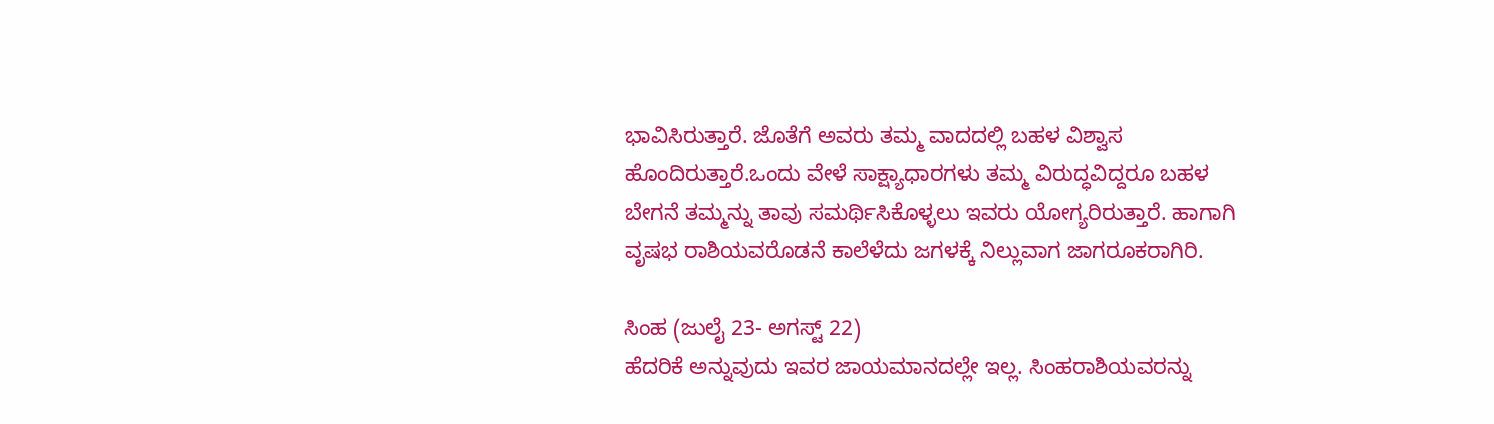ಭಾವಿಸಿರುತ್ತಾರೆ. ಜೊತೆಗೆ ಅವರು ತಮ್ಮ ವಾದದಲ್ಲಿ ಬಹಳ ವಿಶ್ವಾಸ ಹೊಂದಿರುತ್ತಾರೆ.ಒಂದು ವೇಳೆ ಸಾಕ್ಷ್ಯಾಧಾರಗಳು ತಮ್ಮ ವಿರುದ್ಧವಿದ್ದರೂ ಬಹಳ ಬೇಗನೆ ತಮ್ಮನ್ನು ತಾವು ಸಮರ್ಥಿಸಿಕೊಳ್ಳಲು ಇವರು ಯೋಗ್ಯರಿರುತ್ತಾರೆ. ಹಾಗಾಗಿ ವೃಷಭ ರಾಶಿಯವರೊಡನೆ ಕಾಲೆಳೆದು ಜಗಳಕ್ಕೆ ನಿಲ್ಲುವಾಗ ಜಾಗರೂಕರಾಗಿರಿ.

ಸಿಂಹ (ಜುಲೈ 23- ಅಗಸ್ಟ್ 22)
ಹೆದರಿಕೆ ಅನ್ನುವುದು ಇವರ ಜಾಯಮಾನದಲ್ಲೇ ಇಲ್ಲ. ಸಿಂಹರಾಶಿಯವರನ್ನು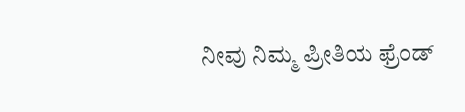ನೀವು ನಿಮ್ಮ ಪ್ರೀತಿಯ ಫ್ರೆಂಡ್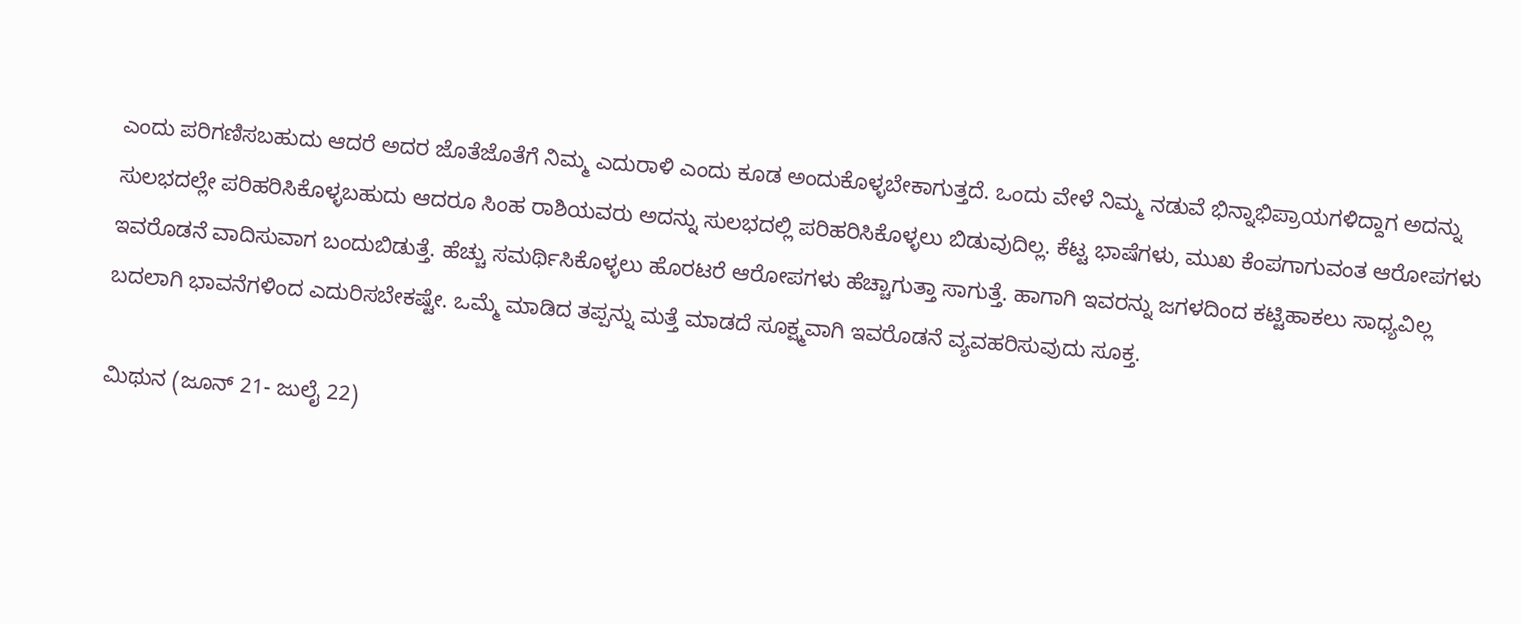ಎಂದು ಪರಿಗಣಿಸಬಹುದು ಆದರೆ ಅದರ ಜೊತೆಜೊತೆಗೆ ನಿಮ್ಮ ಎದುರಾಳಿ ಎಂದು ಕೂಡ ಅಂದುಕೊಳ್ಳಬೇಕಾಗುತ್ತದೆ. ಒಂದು ವೇಳೆ ನಿಮ್ಮ ನಡುವೆ ಭಿನ್ನಾಭಿಪ್ರಾಯಗಳಿದ್ದಾಗ ಅದನ್ನು ಸುಲಭದಲ್ಲೇ ಪರಿಹರಿಸಿಕೊಳ್ಳಬಹುದು ಆದರೂ ಸಿಂಹ ರಾಶಿಯವರು ಅದನ್ನು ಸುಲಭದಲ್ಲಿ ಪರಿಹರಿಸಿಕೊಳ್ಳಲು ಬಿಡುವುದಿಲ್ಲ. ಕೆಟ್ಟ ಭಾಷೆಗಳು, ಮುಖ ಕೆಂಪಗಾಗುವಂತ ಆರೋಪಗಳು ಇವರೊಡನೆ ವಾದಿಸುವಾಗ ಬಂದುಬಿಡುತ್ತೆ. ಹೆಚ್ಚು ಸಮರ್ಥಿಸಿಕೊಳ್ಳಲು ಹೊರಟರೆ ಆರೋಪಗಳು ಹೆಚ್ಚಾಗುತ್ತಾ ಸಾಗುತ್ತೆ. ಹಾಗಾಗಿ ಇವರನ್ನು ಜಗಳದಿಂದ ಕಟ್ಟಿಹಾಕಲು ಸಾಧ್ಯವಿಲ್ಲ ಬದಲಾಗಿ ಭಾವನೆಗಳಿಂದ ಎದುರಿಸಬೇಕಷ್ಟೇ. ಒಮ್ಮೆ ಮಾಡಿದ ತಪ್ಪನ್ನು ಮತ್ತೆ ಮಾಡದೆ ಸೂಕ್ಷ್ಮವಾಗಿ ಇವರೊಡನೆ ವ್ಯವಹರಿಸುವುದು ಸೂಕ್ತ.

ಮಿಥುನ (ಜೂನ್ 21- ಜುಲೈ 22)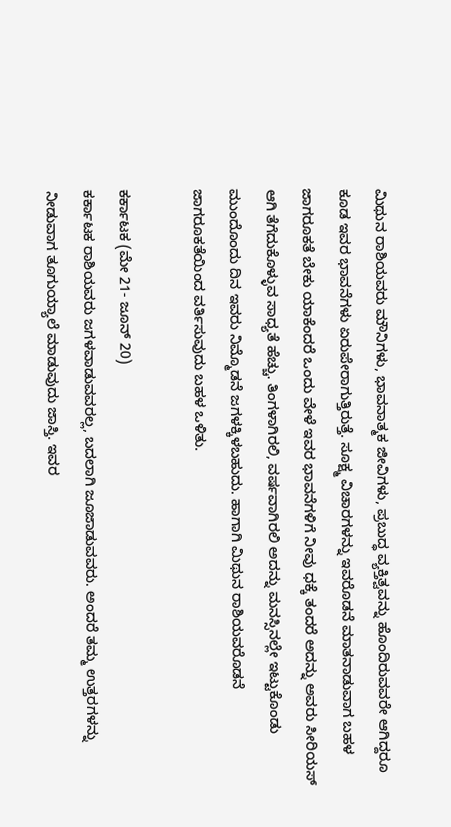ಮಿಥುನ ರಾಶಿಯವರು ಮೌನಿಗಳು, ಭಾವನಾತ್ಮಕ ಜೀವಿಗಳು, ಪ್ರಬುದ್ಧ ವ್ಯಕ್ತಿತ್ವವನ್ನು ಹೊಂದಿರುವವರೇ ಆಗಿದ್ದರೂ ಕೂಡ ಇವರ ಭಾವನೆಗಳು ಏರುಪೇರಾಗುತ್ತಿರುತ್ತೆ. ಸೂಕ್ಷ್ಮ ವಿಚಾರಗಳನ್ನು ಇವರೊಡನೆ ಮಾತನಾಡುವಾಗ ಬಹಳ ಜಾಗರೂಕತೆ ಬೇಕು ಯಾಕೆಂದರೆ ಒಂದು ವೇಳೆ ಇವರ ಭಾವನೆಗಳಿಗೆ ನೀವು ಧಕ್ಕೆ ತಂದರೆ ಅದನ್ನು ಅವರು ಸೀರಿಯಸ್ ಆಗಿ ತೆಗೆದುಕೊಳ್ಳುವ ಸಾಧ್ಯತೆ ಹೆಚ್ಚು. ತಿಂಗಳಾಗಿರಲಿ, ವರ್ಷವಾಗಿರಲಿ ಅದನ್ನು ಮನಸ್ಸಿನಲ್ಲೇ ಇಟ್ಟುಕೊಂಡು ಮುಂದೊಂದು ದಿನ ಇವರು ನಿಮ್ಮೊಡನೆ ಜಗಳಕ್ಕಿಳಬಹುದು. ಹಾಗಾಗಿ ಮಿಥುನ ರಾಶಿಯವರೊಡನೆ ಜಾಗರೂಕತೆಯಿಂದ ವರ್ತಿಸುವುದು ಬಹಳ ಒಳಿತು.

ಕರ್ಕಾಟಕ (ಮೇ 21- ಜೂನ್ 20)
ಕರ್ಕಾಟಕ ರಾಶಿಯವರು ಜಗಳವಾಡುವವರಲ್ಲ, ಬದಲಾಗಿ ಜೂಜಾಡುವವರು. ಅಂದರೆ ತಮ್ಮ ಉತ್ತರಗಳನ್ನು ನೀಡುವಾಗ ತೂಗುಯ್ಯಾಲೆ ಮಾಡುವುದು ಜಾಸ್ತಿ. ಇವರ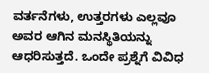ವರ್ತನೆಗಳು, ಉತ್ತರಗಳು ಎಲ್ಲವೂ ಅವರ ಆಗಿನ ಮನಸ್ಥಿತಿಯನ್ನು ಆಧರಿಸುತ್ತದೆ. ಒಂದೇ ಪ್ರಶ್ನೆಗೆ ವಿವಿಧ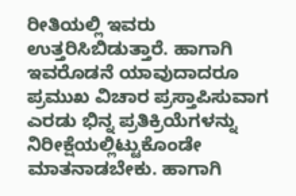ರೀತಿಯಲ್ಲಿ ಇವರು ಉತ್ತರಿಸಿಬಿಡುತ್ತಾರೆ. ಹಾಗಾಗಿ ಇವರೊಡನೆ ಯಾವುದಾದರೂ ಪ್ರಮುಖ ವಿಚಾರ ಪ್ರಸ್ತಾಪಿಸುವಾಗ ಎರಡು ಭಿನ್ನ ಪ್ರತಿಕ್ರಿಯೆಗಳನ್ನು ನಿರೀಕ್ಷೆಯಲ್ಲಿಟ್ಟುಕೊಂಡೇ ಮಾತನಾಡಬೇಕು. ಹಾಗಾಗಿ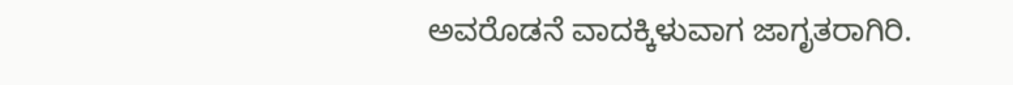ಅವರೊಡನೆ ವಾದಕ್ಕಿಳುವಾಗ ಜಾಗೃತರಾಗಿರಿ.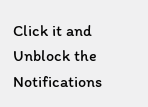Click it and Unblock the Notifications